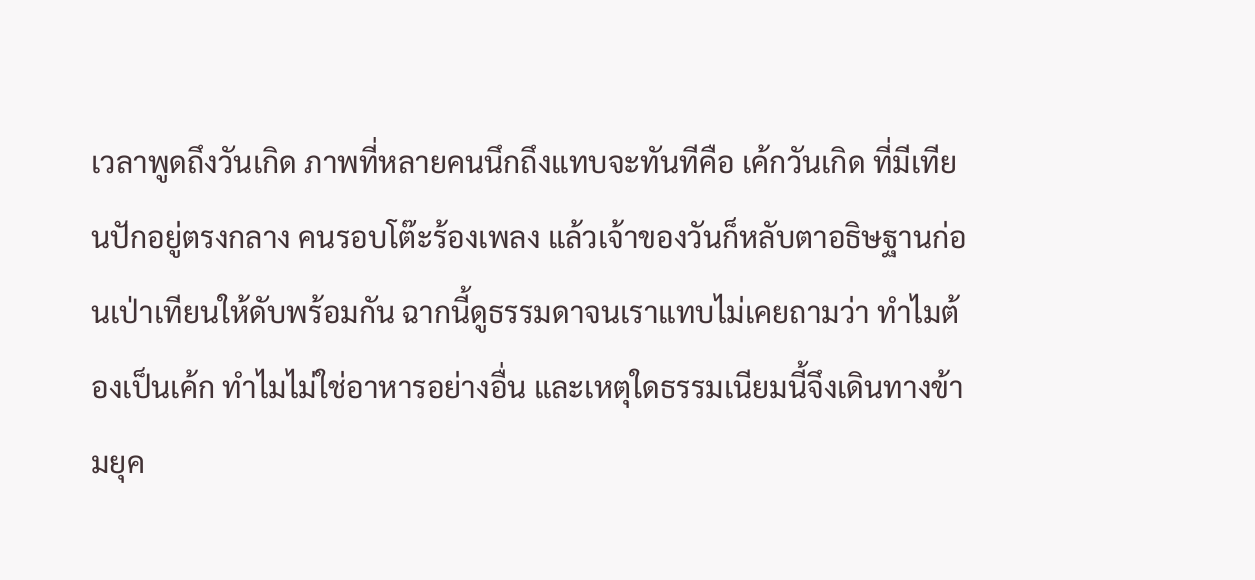เวลาพูดถึงวันเกิด ภาพที่หลายคนนึกถึงแทบจะทันทีคือ เค้กวันเกิด ที่มีเทียนปักอยู่ตรงกลาง คนรอบโต๊ะร้องเพลง แล้วเจ้าของวันก็หลับตาอธิษฐานก่อนเป่าเทียนให้ดับพร้อมกัน ฉากนี้ดูธรรมดาจนเราแทบไม่เคยถามว่า ทำไมต้องเป็นเค้ก ทำไมไม่ใช่อาหารอย่างอื่น และเหตุใดธรรมเนียมนี้จึงเดินทางข้ามยุค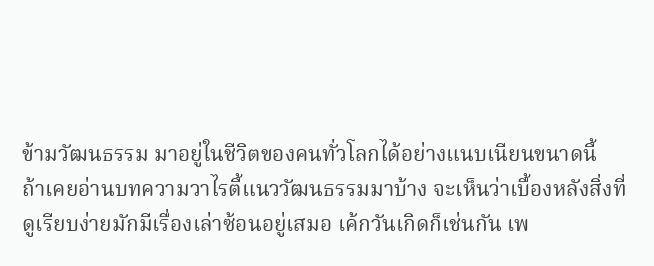ข้ามวัฒนธรรม มาอยู่ในชีวิตของคนทั่วโลกได้อย่างแนบเนียนขนาดนี้
ถ้าเคยอ่านบทความวาไรตี้แนววัฒนธรรมมาบ้าง จะเห็นว่าเบื้องหลังสิ่งที่ดูเรียบง่ายมักมีเรื่องเล่าซ้อนอยู่เสมอ เค้กวันเกิดก็เช่นกัน เพ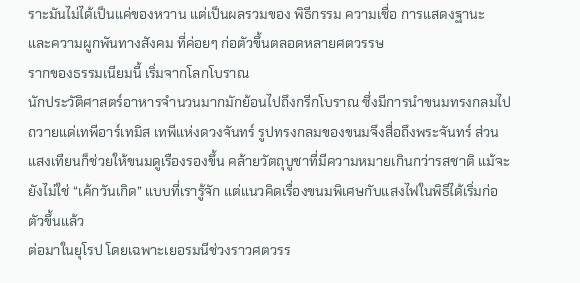ราะมันไม่ได้เป็นแค่ของหวาน แต่เป็นผลรวมของ พิธีกรรม ความเชื่อ การแสดงฐานะ และความผูกพันทางสังคม ที่ค่อยๆ ก่อตัวขึ้นตลอดหลายศตวรรษ
รากของธรรมเนียมนี้ เริ่มจากโลกโบราณ
นักประวัติศาสตร์อาหารจำนวนมากมักย้อนไปถึงกรีกโบราณ ซึ่งมีการนำขนมทรงกลมไปถวายแด่เทพีอาร์เทมิส เทพีแห่งดวงจันทร์ รูปทรงกลมของขนมจึงสื่อถึงพระจันทร์ ส่วนแสงเทียนก็ช่วยให้ขนมดูเรืองรองขึ้น คล้ายวัตถุบูชาที่มีความหมายเกินกว่ารสชาติ แม้จะยังไม่ใช่ “เค้กวันเกิด” แบบที่เรารู้จัก แต่แนวคิดเรื่องขนมพิเศษกับแสงไฟในพิธีได้เริ่มก่อตัวขึ้นแล้ว
ต่อมาในยุโรป โดยเฉพาะเยอรมนีช่วงราวศตวรร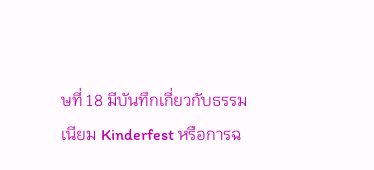ษที่ 18 มีบันทึกเกี่ยวกับธรรมเนียม Kinderfest หรือการฉ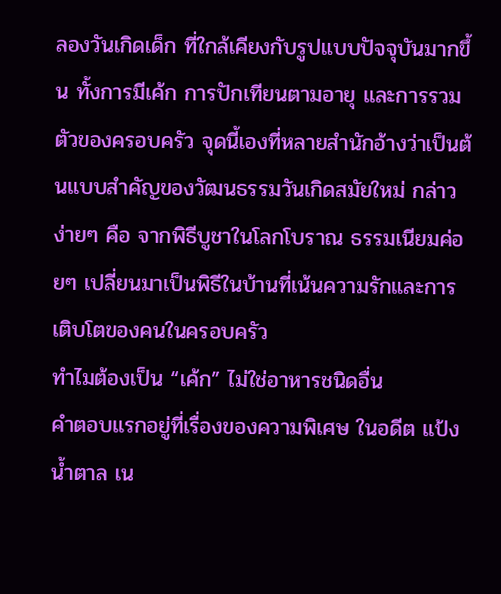ลองวันเกิดเด็ก ที่ใกล้เคียงกับรูปแบบปัจจุบันมากขึ้น ทั้งการมีเค้ก การปักเทียนตามอายุ และการรวมตัวของครอบครัว จุดนี้เองที่หลายสำนักอ้างว่าเป็นต้นแบบสำคัญของวัฒนธรรมวันเกิดสมัยใหม่ กล่าวง่ายๆ คือ จากพิธีบูชาในโลกโบราณ ธรรมเนียมค่อยๆ เปลี่ยนมาเป็นพิธีในบ้านที่เน้นความรักและการเติบโตของคนในครอบครัว
ทำไมต้องเป็น “เค้ก” ไม่ใช่อาหารชนิดอื่น
คำตอบแรกอยู่ที่เรื่องของความพิเศษ ในอดีต แป้ง น้ำตาล เน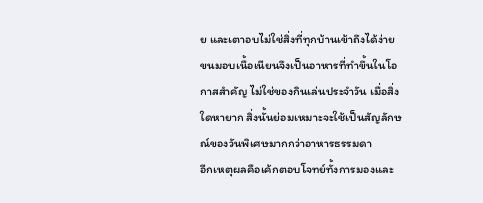ย และเตาอบไม่ใช่สิ่งที่ทุกบ้านเข้าถึงได้ง่าย ขนมอบเนื้อเนียนจึงเป็นอาหารที่ทำขึ้นในโอกาสสำคัญ ไม่ใช่ของกินเล่นประจำวัน เมื่อสิ่งใดหายาก สิ่งนั้นย่อมเหมาะจะใช้เป็นสัญลักษณ์ของวันพิเศษมากกว่าอาหารธรรมดา
อีกเหตุผลคือเค้กตอบโจทย์ทั้งการมองและ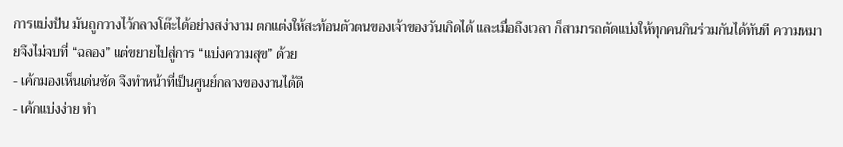การแบ่งปัน มันถูกวางไว้กลางโต๊ะได้อย่างสง่างาม ตกแต่งให้สะท้อนตัวตนของเจ้าของวันเกิดได้ และเมื่อถึงเวลา ก็สามารถตัดแบ่งให้ทุกคนกินร่วมกันได้ทันที ความหมายจึงไม่จบที่ “ฉลอง” แต่ขยายไปสู่การ “แบ่งความสุข” ด้วย
- เค้กมองเห็นเด่นชัด จึงทำหน้าที่เป็นศูนย์กลางของงานได้ดี
- เค้กแบ่งง่าย ทำ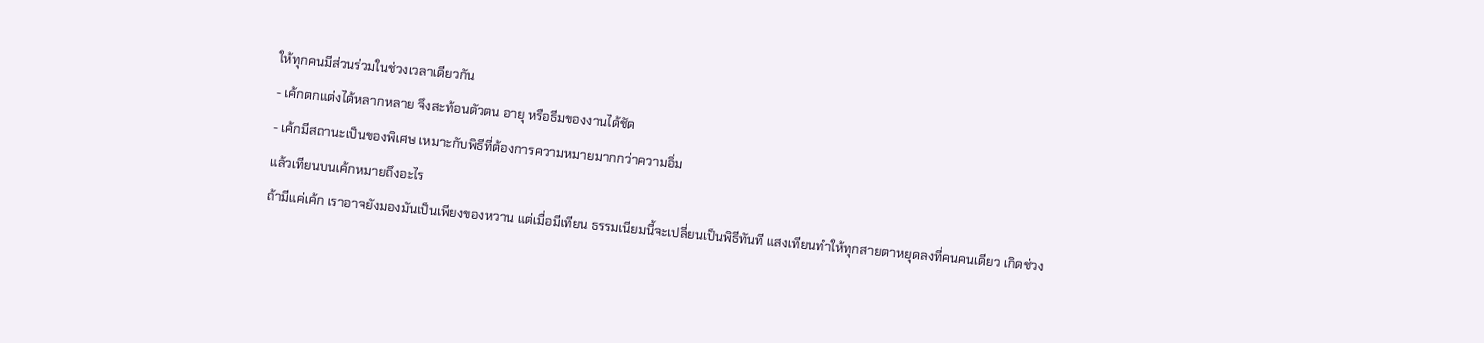ให้ทุกคนมีส่วนร่วมในช่วงเวลาเดียวกัน
- เค้กตกแต่งได้หลากหลาย จึงสะท้อนตัวตน อายุ หรือธีมของงานได้ชัด
- เค้กมีสถานะเป็นของพิเศษ เหมาะกับพิธีที่ต้องการความหมายมากกว่าความอิ่ม
แล้วเทียนบนเค้กหมายถึงอะไร
ถ้ามีแค่เค้ก เราอาจยังมองมันเป็นเพียงของหวาน แต่เมื่อมีเทียน ธรรมเนียมนี้จะเปลี่ยนเป็นพิธีทันที แสงเทียนทำให้ทุกสายตาหยุดลงที่คนคนเดียว เกิดช่วง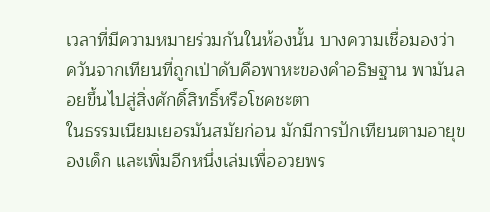เวลาที่มีความหมายร่วมกันในห้องนั้น บางความเชื่อมองว่า ควันจากเทียนที่ถูกเป่าดับคือพาหะของคำอธิษฐาน พามันลอยขึ้นไปสู่สิ่งศักดิ์สิทธิ์หรือโชคชะตา
ในธรรมเนียมเยอรมันสมัยก่อน มักมีการปักเทียนตามอายุของเด็ก และเพิ่มอีกหนึ่งเล่มเพื่ออวยพร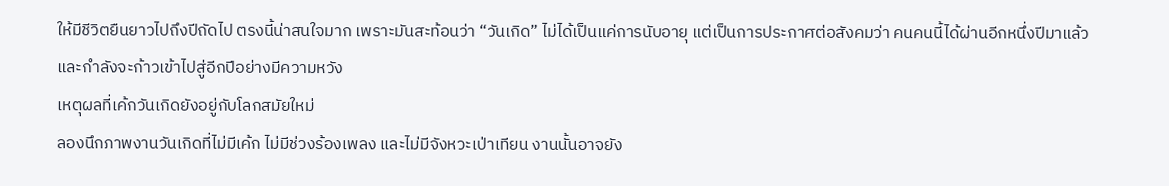ให้มีชีวิตยืนยาวไปถึงปีถัดไป ตรงนี้น่าสนใจมาก เพราะมันสะท้อนว่า “วันเกิด” ไม่ได้เป็นแค่การนับอายุ แต่เป็นการประกาศต่อสังคมว่า คนคนนี้ได้ผ่านอีกหนึ่งปีมาแล้ว และกำลังจะก้าวเข้าไปสู่อีกปีอย่างมีความหวัง
เหตุผลที่เค้กวันเกิดยังอยู่กับโลกสมัยใหม่
ลองนึกภาพงานวันเกิดที่ไม่มีเค้ก ไม่มีช่วงร้องเพลง และไม่มีจังหวะเป่าเทียน งานนั้นอาจยัง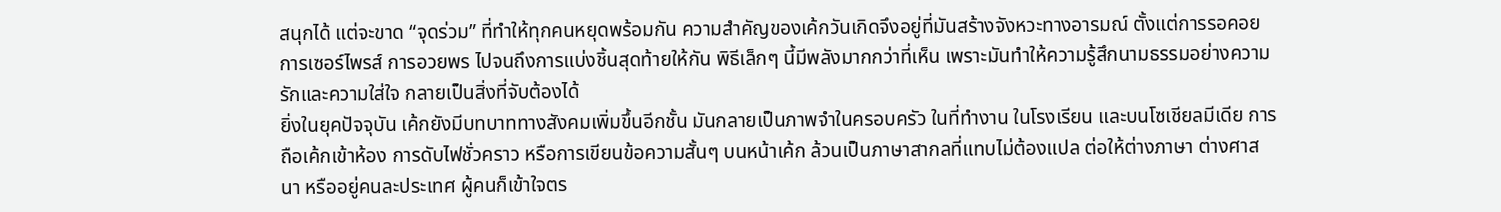สนุกได้ แต่จะขาด “จุดร่วม” ที่ทำให้ทุกคนหยุดพร้อมกัน ความสำคัญของเค้กวันเกิดจึงอยู่ที่มันสร้างจังหวะทางอารมณ์ ตั้งแต่การรอคอย การเซอร์ไพรส์ การอวยพร ไปจนถึงการแบ่งชิ้นสุดท้ายให้กัน พิธีเล็กๆ นี้มีพลังมากกว่าที่เห็น เพราะมันทำให้ความรู้สึกนามธรรมอย่างความรักและความใส่ใจ กลายเป็นสิ่งที่จับต้องได้
ยิ่งในยุคปัจจุบัน เค้กยังมีบทบาททางสังคมเพิ่มขึ้นอีกชั้น มันกลายเป็นภาพจำในครอบครัว ในที่ทำงาน ในโรงเรียน และบนโซเชียลมีเดีย การถือเค้กเข้าห้อง การดับไฟชั่วคราว หรือการเขียนข้อความสั้นๆ บนหน้าเค้ก ล้วนเป็นภาษาสากลที่แทบไม่ต้องแปล ต่อให้ต่างภาษา ต่างศาสนา หรืออยู่คนละประเทศ ผู้คนก็เข้าใจตร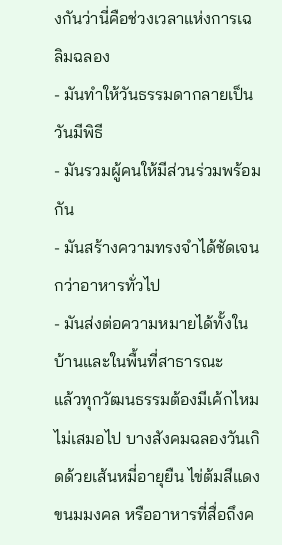งกันว่านี่คือช่วงเวลาแห่งการเฉลิมฉลอง
- มันทำให้วันธรรมดากลายเป็นวันมีพิธี
- มันรวมผู้คนให้มีส่วนร่วมพร้อมกัน
- มันสร้างความทรงจำได้ชัดเจนกว่าอาหารทั่วไป
- มันส่งต่อความหมายได้ทั้งในบ้านและในพื้นที่สาธารณะ
แล้วทุกวัฒนธรรมต้องมีเค้กไหม
ไม่เสมอไป บางสังคมฉลองวันเกิดด้วยเส้นหมี่อายุยืน ไข่ต้มสีแดง ขนมมงคล หรืออาหารที่สื่อถึงค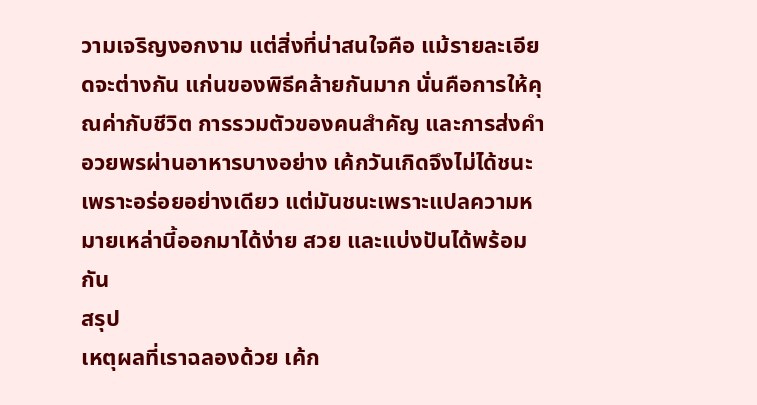วามเจริญงอกงาม แต่สิ่งที่น่าสนใจคือ แม้รายละเอียดจะต่างกัน แก่นของพิธีคล้ายกันมาก นั่นคือการให้คุณค่ากับชีวิต การรวมตัวของคนสำคัญ และการส่งคำอวยพรผ่านอาหารบางอย่าง เค้กวันเกิดจึงไม่ได้ชนะเพราะอร่อยอย่างเดียว แต่มันชนะเพราะแปลความหมายเหล่านี้ออกมาได้ง่าย สวย และแบ่งปันได้พร้อมกัน
สรุป
เหตุผลที่เราฉลองด้วย เค้ก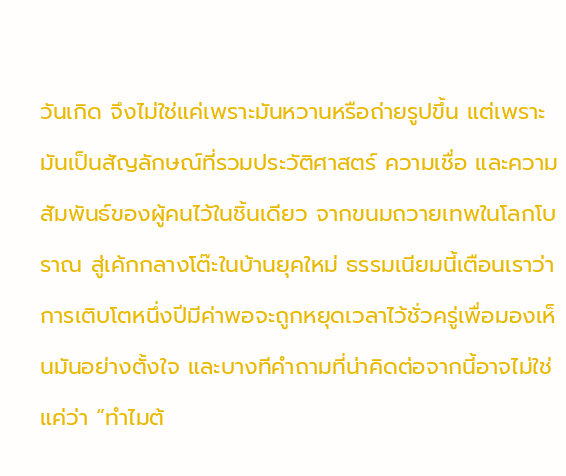วันเกิด จึงไม่ใช่แค่เพราะมันหวานหรือถ่ายรูปขึ้น แต่เพราะมันเป็นสัญลักษณ์ที่รวมประวัติศาสตร์ ความเชื่อ และความสัมพันธ์ของผู้คนไว้ในชิ้นเดียว จากขนมถวายเทพในโลกโบราณ สู่เค้กกลางโต๊ะในบ้านยุคใหม่ ธรรมเนียมนี้เตือนเราว่า การเติบโตหนึ่งปีมีค่าพอจะถูกหยุดเวลาไว้ชั่วครู่เพื่อมองเห็นมันอย่างตั้งใจ และบางทีคำถามที่น่าคิดต่อจากนี้อาจไม่ใช่แค่ว่า “ทำไมต้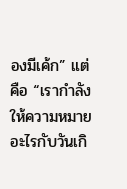องมีเค้ก” แต่คือ “เรากำลังให้ความหมายอะไรกับวันเกิ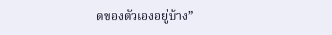ดของตัวเองอยู่บ้าง”